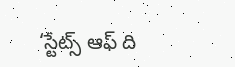‘స్టేట్స్ ఆఫ్ ది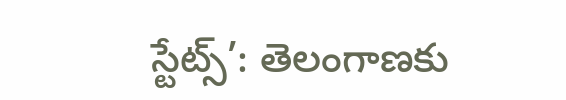స్టేట్స్’: తెలంగాణకు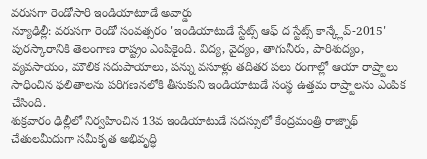వరుసగా రెండోసారి ఇండియాటూడే అవార్డు
న్యూఢిల్లీ: వరుసగా రెండో సంవత్సరం 'ఇండియాటుడే స్టేట్స్ ఆఫ్ ద స్టేట్స్ కాన్క్లేవ్-2015' పురస్కారానికి తెలంగాణ రాష్ట్రం ఎంపికైంది. విద్య, వైద్యం, తాగునీరు, పారిశుద్యం, వ్యవసాయం, మౌలిక సదుపాయాలు, పన్ను వసూళ్లు తదితర పలు రంగాల్లో ఆయా రాష్ర్టాలు సాధించిన ఫలితాలను పరిగణనలోకి తీసుకుని ఇండియాటుడే సంస్థ ఉత్తమ రాష్ర్టాలను ఎంపిక చేసింది.
శుక్రవారం ఢిల్లీలో నిర్వహించిన 13వ ఇండియాటుడే సదస్సులో కేంద్రమంత్రి రాజ్నాథ్ చేతులమీదుగా సమీకృత అభివృద్ధి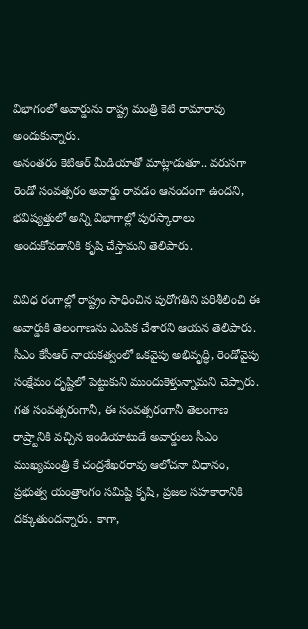విభాగంలో అవార్డును రాష్ట్ర మంత్రి కెటి రామారావు అందుకున్నారు.
అనంతరం కెటిఆర్ మీడియాతో మాట్లాడుతూ.. వరుసగా రెండో సంవత్సరం అవార్డు రావడం ఆనందంగా ఉందని, భవిష్యత్తులో అన్ని విభాగాల్లో పురస్కారాలు అందుకోవడానికి కృషి చేస్తామని తెలిపారు.

వివిధ రంగాల్లో రాష్ట్రం సాధించిన పురోగతిని పరిశీలించి ఈ అవార్డుకి తెలంగాణను ఎంపిక చేశారని ఆయన తెలిపారు. సీఎం కేసీఆర్ నాయకత్వంలో ఒకవైపు అభివృద్ధి, రెండోవైపు సంక్షేమం దృష్టిలో పెట్టుకుని ముందుకెళ్తున్నామని చెప్పారు.
గత సంవత్సరంగానీ, ఈ సంవత్సరంగానీ తెలంగాణ రాష్ర్టానికి వచ్చిన ఇండియాటుడే అవార్డులు సీఎం ముఖ్యమంత్రి కే చంద్రశేఖరరావు ఆలోచనా విధానం, ప్రభుత్వ యంత్రాంగం సమిష్టి కృషి, ప్రజల సహకారానికి దక్కుతుందన్నారు. కాగా,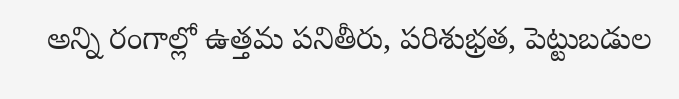అన్ని రంగాల్లో ఉత్తమ పనితీరు, పరిశుభ్రత, పెట్టుబడుల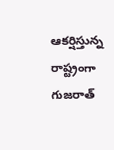ఆకర్షిస్తున్న రాష్ట్రంగా గుజరాత్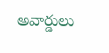అవార్డులు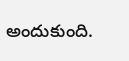అందుకుంది.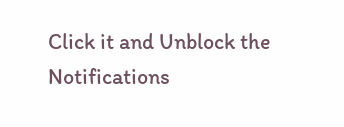Click it and Unblock the Notifications